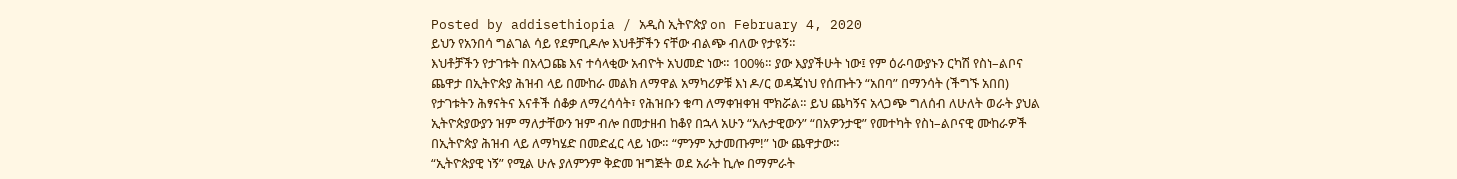Posted by addisethiopia / አዲስ ኢትዮጵያ on February 4, 2020
ይህን የአንበሳ ግልገል ሳይ የደምቢዶሎ እህቶቻችን ናቸው ብልጭ ብለው የታዩኝ።
እህቶቻችን የታገቱት በአላጋጩ እና ተሳላቂው አብዮት አህመድ ነው። 100%። ያው እያያችሁት ነው፤ የም ዕራባውያኑን ርካሽ የስነ–ልቦና ጨዋታ በኢትዮጵያ ሕዝብ ላይ በሙከራ መልክ ለማዋል አማካሪዎቹ እነ ዶ/ር ወዳጄነህ የሰጡትን “አበባ” በማንሳት (ችግኙ አበበ) የታገቱትን ሕፃናትና እናቶች ሰቆቃ ለማረሳሳት፣ የሕዝቡን ቁጣ ለማቀዝቀዝ ሞክሯል። ይህ ጨካኝና አላጋጭ ግለሰብ ለሁለት ወራት ያህል ኢትዮጵያውያን ዝም ማለታቸውን ዝም ብሎ በመታዘብ ከቆየ በኋላ አሁን “አሉታዊውን” “በአዎንታዊ” የመተካት የስነ–ልቦናዊ ሙከራዎች በኢትዮጵያ ሕዝብ ላይ ለማካሄድ በመድፈር ላይ ነው። “ምንም አታመጡም!” ነው ጨዋታው።
“ኢትዮጵያዊ ነኝ” የሚል ሁሉ ያለምንም ቅድመ ዝግጅት ወደ አራት ኪሎ በማምራት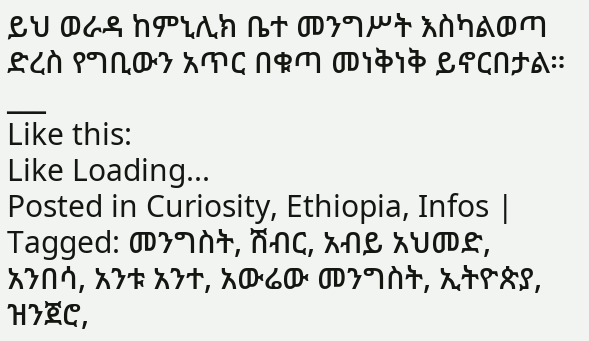ይህ ወራዳ ከምኒሊክ ቤተ መንግሥት እስካልወጣ ድረስ የግቢውን አጥር በቁጣ መነቅነቅ ይኖርበታል።
___
Like this:
Like Loading...
Posted in Curiosity, Ethiopia, Infos | Tagged: መንግስት, ሽብር, አብይ አህመድ, አንበሳ, አንቱ አንተ, አውሬው መንግስት, ኢትዮጵያ, ዝንጀሮ,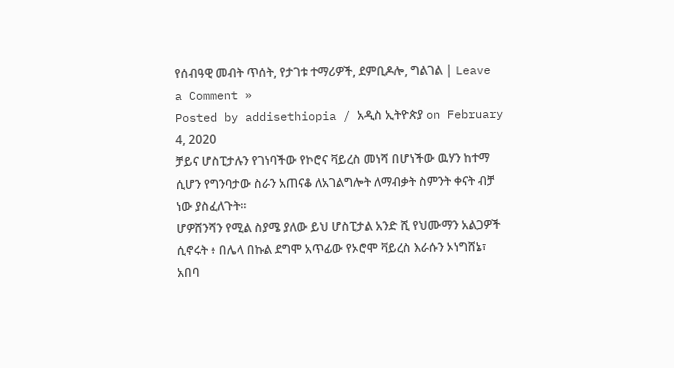የሰብዓዊ መብት ጥሰት, የታገቱ ተማሪዎች, ደምቢዶሎ, ግልገል | Leave a Comment »
Posted by addisethiopia / አዲስ ኢትዮጵያ on February 4, 2020
ቻይና ሆስፒታሉን የገነባችው የኮሮና ቫይረስ መነሻ በሆነችው ዉሃን ከተማ ሲሆን የግንባታው ስራን አጠናቆ ለአገልግሎት ለማብቃት ስምንት ቀናት ብቻ ነው ያስፈለጉት።
ሆዎሸንሻን የሚል ስያሜ ያለው ይህ ሆስፒታል አንድ ሺ የህሙማን አልጋዎች ሲኖሩት ፥ በሌላ በኩል ደግሞ አጥፊው የኦሮሞ ቫይረስ እራሱን ኦነግሸኔ፣ አበባ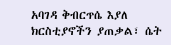አባገዳ ቅብርጥሴ እያለ ክርስቲያኖችን ያጠቃል፣ ሴት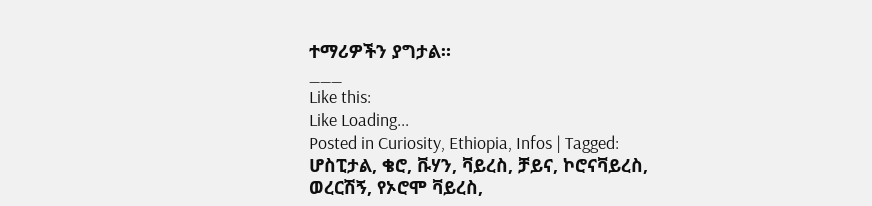ተማሪዎችን ያግታል።
___
Like this:
Like Loading...
Posted in Curiosity, Ethiopia, Infos | Tagged: ሆስፒታል, ቄሮ, ቩሃን, ቫይረስ, ቻይና, ኮሮናቫይረስ, ወረርሽኝ, የኦሮሞ ቫይረስ,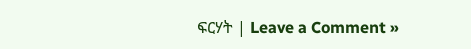ፍርሃት | Leave a Comment »